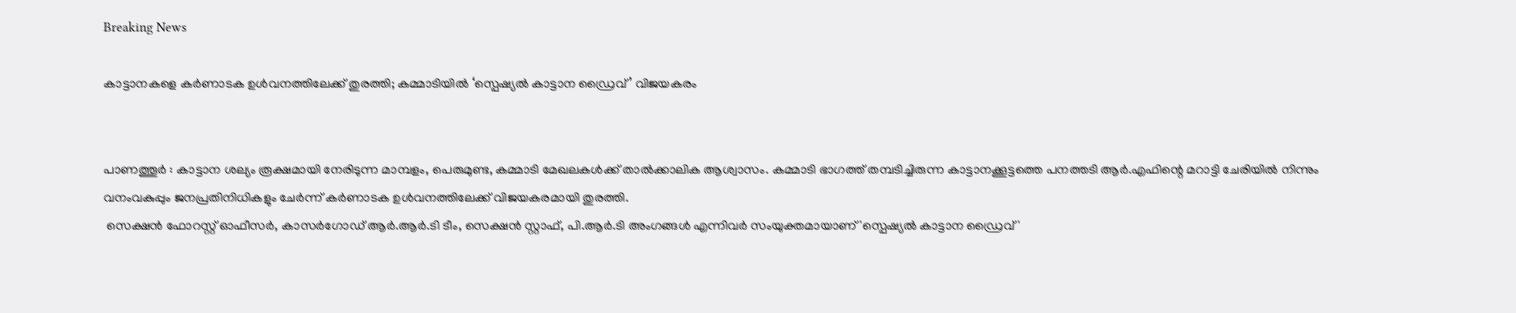Breaking News

കാട്ടാനകളെ കർണാടക ഉൾവനത്തിലേക്ക് തുരത്തി; കമ്മാടിയിൽ ‘സ്പെഷ്യൽ കാട്ടാന ഡ്രൈവ്’ വിജയകരം


പാണത്തൂർ : കാട്ടാന ശല്യം രൂക്ഷമായി നേരിടുന്ന മാമ്പളം, പെരുമുണ്ട, കമ്മാടി മേഖലകൾക്ക് താൽക്കാലിക ആശ്വാസം. കമ്മാടി ഭാഗത്ത് തമ്പടിച്ചിരുന്ന കാട്ടാനക്കൂട്ടത്തെ പനത്തടി ആർ.എഫിന്റെ മറാട്ടി ചേരിയിൽ നിന്നും വനംവകുപ്പും ജനപ്രതിനിധികളും ചേർന്ന് കർണാടക ഉൾവനത്തിലേക്ക് വിജയകരമായി തുരത്തി.
 സെക്ഷൻ ഫോറസ്റ്റ് ഓഫീസർ, കാസർഗോഡ് ആർ.ആർ.ടി ടീം, സെക്ഷൻ സ്റ്റാഫ്, പി.ആർ.ടി അംഗങ്ങൾ എന്നിവർ സംയുക്തമായാണ് 'സ്പെഷ്യൽ കാട്ടാന ഡ്രൈവ്'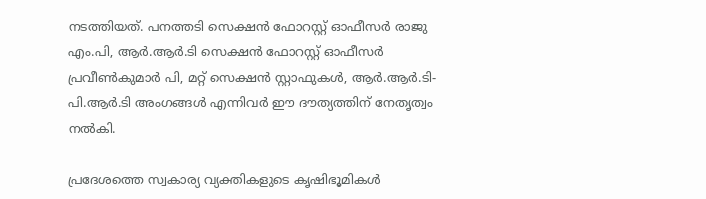നടത്തിയത്. പനത്തടി സെക്ഷൻ ഫോറസ്റ്റ് ഓഫീസർ രാജു എം.പി, ആർ.ആർ.ടി സെക്ഷൻ ഫോറസ്റ്റ് ഓഫീസർ പ്രവീൺകുമാർ പി, മറ്റ് സെക്ഷൻ സ്റ്റാഫുകൾ, ആർ.ആർ.ടി-പി.ആർ.ടി അംഗങ്ങൾ എന്നിവർ ഈ ദൗത്യത്തിന് നേതൃത്വം നൽകി.

പ്രദേശത്തെ സ്വകാര്യ വ്യക്തികളുടെ കൃഷിഭൂമികൾ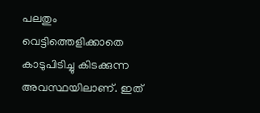പലതും വെട്ടിത്തെളിക്കാതെ കാടുപിടിച്ചു കിടക്കുന്ന അവസ്ഥയിലാണ്. ഇത്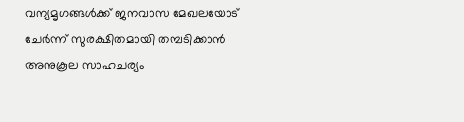വന്യമൃഗങ്ങൾക്ക് ജനവാസ മേഖലയോട് ചേർന്ന് സുരക്ഷിതമായി തമ്പടിക്കാൻ അനുകൂല സാഹചര്യം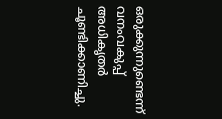ഒരുക്കുന്നുണ്ടെന്ന് വനംവകുപ്പ് അധികൃതർ ചൂണ്ടിക്കാണിച്ചു.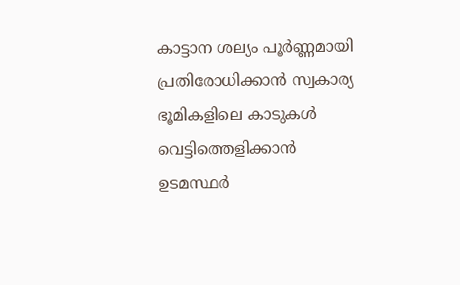കാട്ടാന ശല്യം പൂർണ്ണമായി പ്രതിരോധിക്കാൻ സ്വകാര്യ ഭൂമികളിലെ കാടുകൾ വെട്ടിത്തെളിക്കാൻ ഉടമസ്ഥർ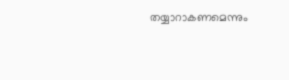തയ്യാറാകണമെന്നും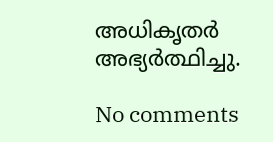അധികൃതർ അഭ്യർത്ഥിച്ചു.

No comments